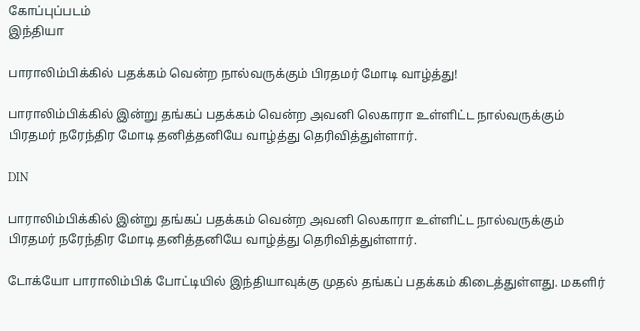கோப்புப்படம்
இந்தியா

பாராலிம்பிக்கில் பதக்கம் வென்ற நால்வருக்கும் பிரதமர் மோடி வாழ்த்து!

பாராலிம்பிக்கில் இன்று தங்கப் பதக்கம் வென்ற அவனி லெகாரா உள்ளிட்ட நால்வருக்கும் பிரதமர் நரேந்திர மோடி தனித்தனியே வாழ்த்து தெரிவித்துள்ளார்.

DIN

பாராலிம்பிக்கில் இன்று தங்கப் பதக்கம் வென்ற அவனி லெகாரா உள்ளிட்ட நால்வருக்கும் பிரதமர் நரேந்திர மோடி தனித்தனியே வாழ்த்து தெரிவித்துள்ளார்.

டோக்யோ பாராலிம்பிக் போட்டியில் இந்தியாவுக்கு முதல் தங்கப் பதக்கம் கிடைத்துள்ளது. மகளிர்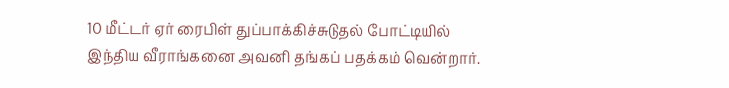10 மீட்டர் ஏர் ரைபிள் துப்பாக்கிச்சுடுதல் போட்டியில் இந்திய வீராங்கனை அவனி தங்கப் பதக்கம் வென்றார்.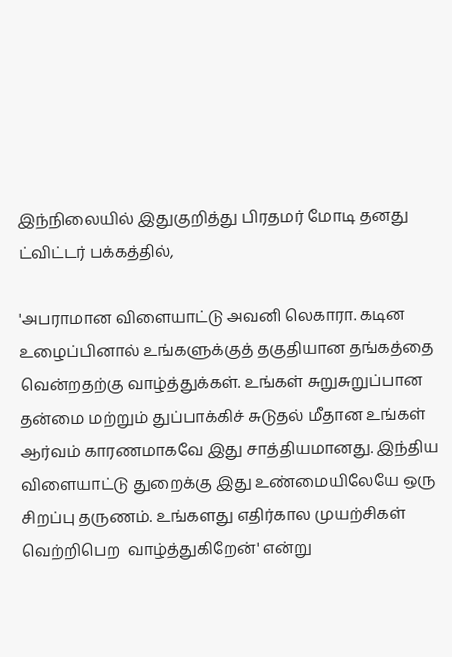இந்நிலையில் இதுகுறித்து பிரதமர் மோடி தனது ட்விட்டர் பக்கத்தில்,

'அபராமான விளையாட்டு அவனி லெகாரா. கடின உழைப்பினால் உங்களுக்குத் தகுதியான தங்கத்தை வென்றதற்கு வாழ்த்துக்கள். உங்கள் சுறுசுறுப்பான தன்மை மற்றும் துப்பாக்கிச் சுடுதல் மீதான உங்கள் ஆர்வம் காரணமாகவே இது சாத்தியமானது. இந்திய விளையாட்டு துறைக்கு இது உண்மையிலேயே ஒரு சிறப்பு தருணம். உங்களது எதிர்கால முயற்சிகள் வெற்றிபெற  வாழ்த்துகிறேன்' என்று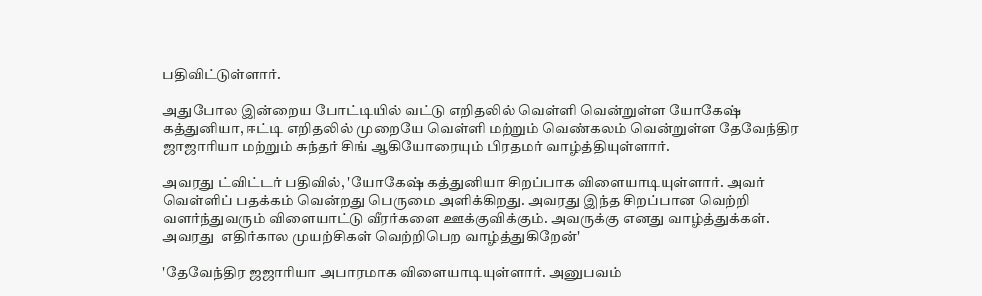பதிவிட்டுள்ளார்.

அதுபோல இன்றைய போட்டியில் வட்டு எறிதலில் வெள்ளி வென்றுள்ள யோகேஷ் கத்துனியா, ஈட்டி எறிதலில் முறையே வெள்ளி மற்றும் வெண்கலம் வென்றுள்ள தேவேந்திர ஜாஜாரியா மற்றும் சுந்தர் சிங் ஆகியோரையும் பிரதமர் வாழ்த்தியுள்ளார்.

அவரது ட்விட்டர் பதிவில், 'யோகேஷ் கத்துனியா சிறப்பாக விளையாடியுள்ளார். அவர் வெள்ளிப் பதக்கம் வென்றது பெருமை அளிக்கிறது. அவரது இந்த சிறப்பான வெற்றி வளர்ந்துவரும் விளையாட்டு வீரர்களை ஊக்குவிக்கும். அவருக்கு எனது வாழ்த்துக்கள். அவரது  எதிர்கால முயற்சிகள் வெற்றிபெற வாழ்த்துகிறேன்'

'தேவேந்திர ஜஜாரியா அபாரமாக விளையாடியுள்ளார். அனுபவம்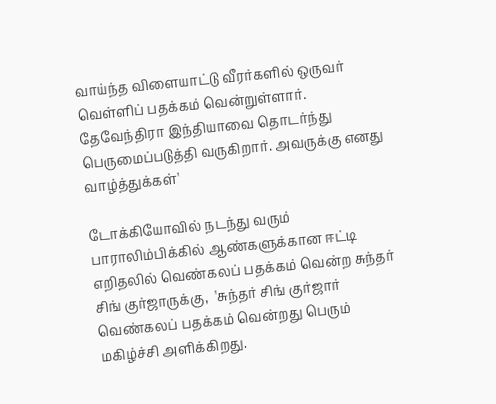வாய்ந்த விளையாட்டு வீரர்களில் ஒருவர் வெள்ளிப் பதக்கம் வென்றுள்ளார். தேவேந்திரா இந்தியாவை தொடர்ந்து பெருமைப்படுத்தி வருகிறார். அவருக்கு எனது வாழ்த்துக்கள்'

டோக்கியோவில் நடந்து வரும் பாராலிம்பிக்கில் ஆண்களுக்கான ஈட்டி எறிதலில் வெண்கலப் பதக்கம் வென்ற சுந்தர் சிங் குர்ஜாருக்கு,  'சுந்தர் சிங் குர்ஜார் வெண்கலப் பதக்கம் வென்றது பெரும் மகிழ்ச்சி அளிக்கிறது.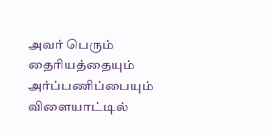அவர் பெரும் தைரியத்தையும் அர்ப்பணிப்பையும் விளையாட்டில்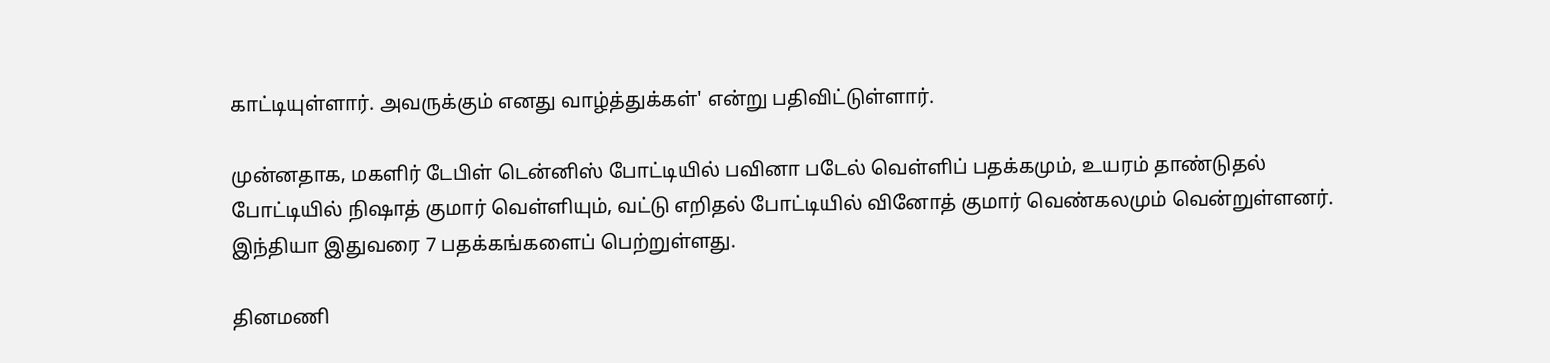காட்டியுள்ளார். அவருக்கும் எனது வாழ்த்துக்கள்' என்று பதிவிட்டுள்ளார்.

முன்னதாக, மகளிர் டேபிள் டென்னிஸ் போட்டியில் பவினா படேல் வெள்ளிப் பதக்கமும், உயரம் தாண்டுதல் போட்டியில் நிஷாத் குமார் வெள்ளியும், வட்டு எறிதல் போட்டியில் வினோத் குமார் வெண்கலமும் வென்றுள்ளனர். இந்தியா இதுவரை 7 பதக்கங்களைப் பெற்றுள்ளது.

தினமணி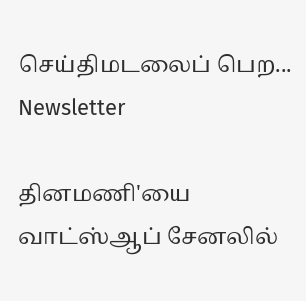செய்திமடலைப் பெற... Newsletter

தினமணி'யை வாட்ஸ்ஆப் சேனலில்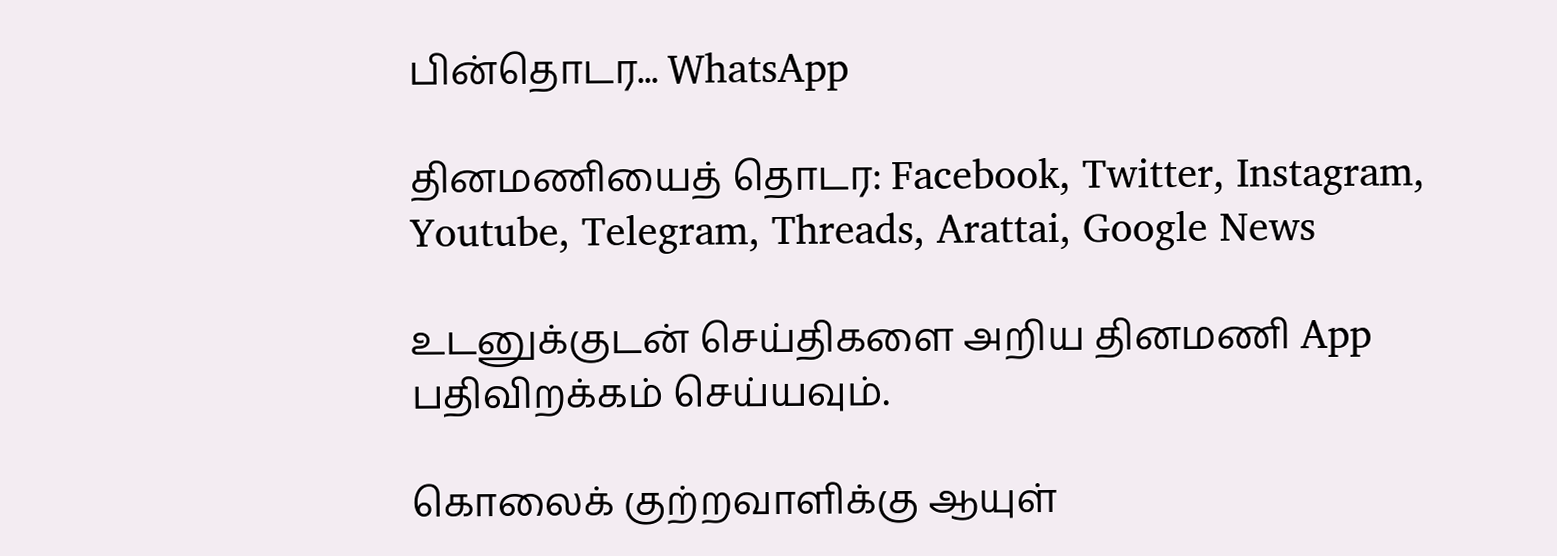பின்தொடர... WhatsApp

தினமணியைத் தொடர: Facebook, Twitter, Instagram, Youtube, Telegram, Threads, Arattai, Google News

உடனுக்குடன் செய்திகளை அறிய தினமணி App பதிவிறக்கம் செய்யவும்.

கொலைக் குற்றவாளிக்கு ஆயுள்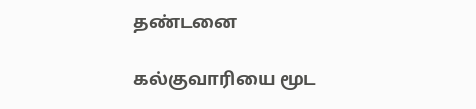தண்டனை

கல்குவாரியை மூட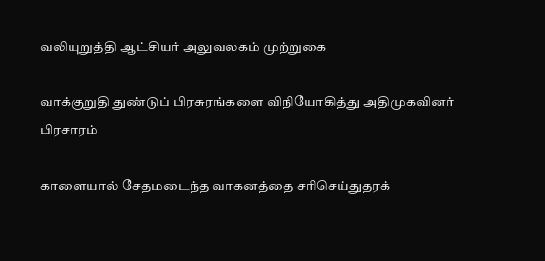வலியுறுத்தி ஆட்சியர் அலுவலகம் முற்றுகை

வாக்குறுதி துண்டுப் பிரசுரங்களை விநியோகித்து அதிமுகவினர் பிரசாரம்

காளையால் சேதமடைந்த வாகனத்தை சரிசெய்துதரக்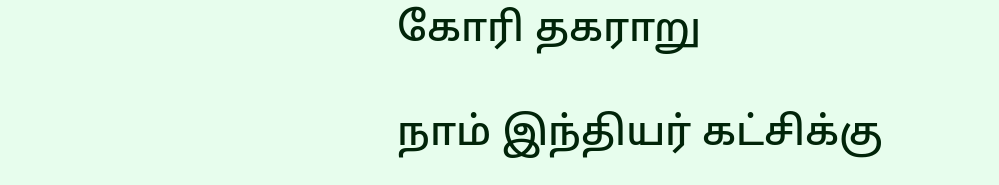கோரி தகராறு

நாம் இந்தியர் கட்சிக்கு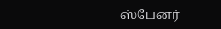ஸ்பேனர்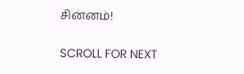சின்னம்!

SCROLL FOR NEXT